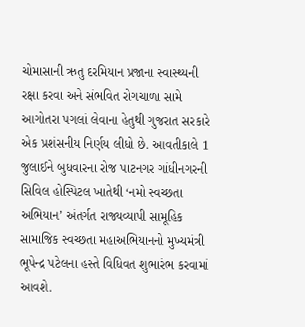ચોમાસાની ઋતુ દરમિયાન પ્રજાના સ્વાસ્થ્યની રક્ષા કરવા અને સંભવિત રોગચાળા સામે આગોતરા પગલાં લેવાના હેતુથી ગુજરાત સરકારે એક પ્રશંસનીય નિર્ણય લીધો છે. આવતીકાલે 1 જુલાઈને બુધવારના રોજ પાટનગર ગાંધીનગરની સિવિલ હોસ્પિટલ ખાતેથી ‘નમો સ્વચ્છતા અભિયાન’ અંતર્ગત રાજ્યવ્યાપી સામૂહિક સામાજિક સ્વચ્છતા મહાઅભિયાનનો મુખ્યમંત્રી ભૂપેન્દ્ર પટેલના હસ્તે વિધિવત શુભારંભ કરવામાં આવશે.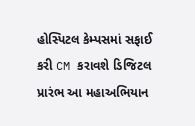હોસ્પિટલ કેમ્પસમાં સફાઈ કરી CM કરાવશે ડિજિટલ પ્રારંભ આ મહાઅભિયાન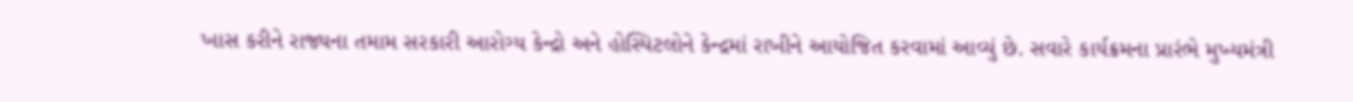ખાસ કરીને રાજ્યના તમામ સરકારી આરોગ્ય કેન્દ્રો અને હોસ્પિટલોને કેન્દ્રમાં રાખીને આયોજિત કરવામાં આવ્યું છે. સવારે કાર્યક્રમના પ્રારંભે મુખ્યમંત્રી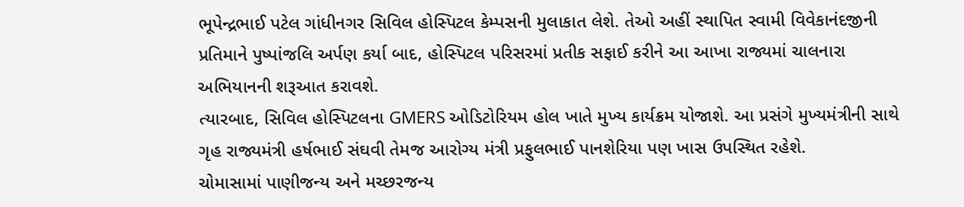ભૂપેન્દ્રભાઈ પટેલ ગાંધીનગર સિવિલ હોસ્પિટલ કેમ્પસની મુલાકાત લેશે. તેઓ અહીં સ્થાપિત સ્વામી વિવેકાનંદજીની પ્રતિમાને પુષ્પાંજલિ અર્પણ કર્યા બાદ, હોસ્પિટલ પરિસરમાં પ્રતીક સફાઈ કરીને આ આખા રાજ્યમાં ચાલનારા અભિયાનની શરૂઆત કરાવશે.
ત્યારબાદ, સિવિલ હોસ્પિટલના GMERS ઓડિટોરિયમ હોલ ખાતે મુખ્ય કાર્યક્રમ યોજાશે. આ પ્રસંગે મુખ્યમંત્રીની સાથે ગૃહ રાજ્યમંત્રી હર્ષભાઈ સંઘવી તેમજ આરોગ્ય મંત્રી પ્રફુલભાઈ પાનશેરિયા પણ ખાસ ઉપસ્થિત રહેશે.
ચોમાસામાં પાણીજન્ય અને મચ્છરજન્ય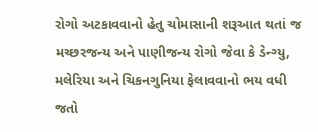રોગો અટકાવવાનો હેતુ ચોમાસાની શરૂઆત થતાં જ મચ્છરજન્ય અને પાણીજન્ય રોગો જેવા કે ડેન્ગ્યુ, મલેરિયા અને ચિકનગુનિયા ફેલાવવાનો ભય વધી જતો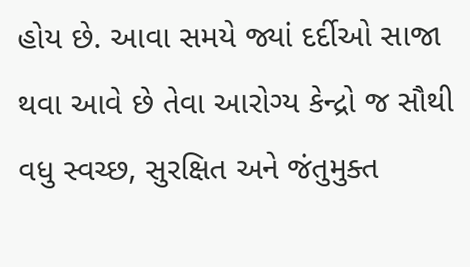હોય છે. આવા સમયે જ્યાં દર્દીઓ સાજા થવા આવે છે તેવા આરોગ્ય કેન્દ્રો જ સૌથી વધુ સ્વચ્છ, સુરક્ષિત અને જંતુમુક્ત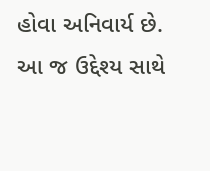હોવા અનિવાર્ય છે.
આ જ ઉદ્દેશ્ય સાથે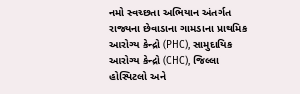નમો સ્વચ્છતા અભિયાન અંતર્ગત રાજ્યના છેવાડાના ગામડાના પ્રાથમિક આરોગ્ય કેન્દ્રો (PHC), સામુદાયિક આરોગ્ય કેન્દ્રો (CHC), જિલ્લા હોસ્પિટલો અને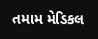તમામ મેડિકલ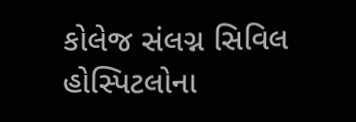કોલેજ સંલગ્ન સિવિલ હોસ્પિટલોના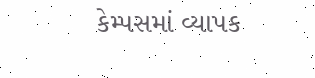કેમ્પસમાં વ્યાપક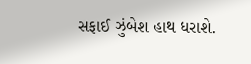સફાઈ ઝુંબેશ હાથ ધરાશે.